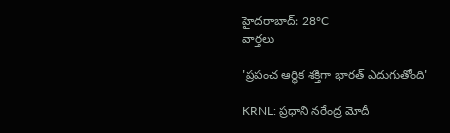హైదరాబాద్: 28°C
వార్తలు

'ప్రపంచ ఆర్థిక శక్తిగా భారత్ ఎదుగుతోంది'

KRNL: ప్రధాని నరేంద్ర మోదీ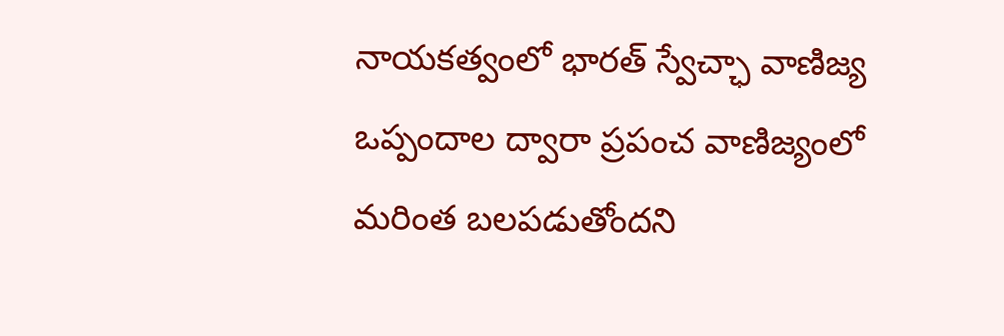నాయకత్వంలో భారత్ స్వేచ్ఛా వాణిజ్య ఒప్పందాల ద్వారా ప్రపంచ వాణిజ్యంలో మరింత బలపడుతోందని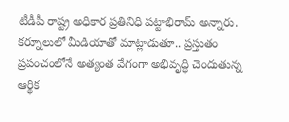టీడీపీ రాష్ట్ర అధికార ప్రతినిధి పట్టాభిరామ్ అన్నారు. కర్నూలులో మీడియాతో మాట్లాడుతూ.. ప్రస్తుతం ప్రపంచంలోనే అత్యంత వేగంగా అభివృద్ధి చెందుతున్న ఆర్థిక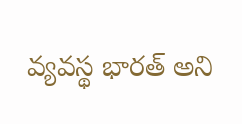వ్యవస్థ భారత్ అని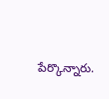పేర్కొన్నారు.